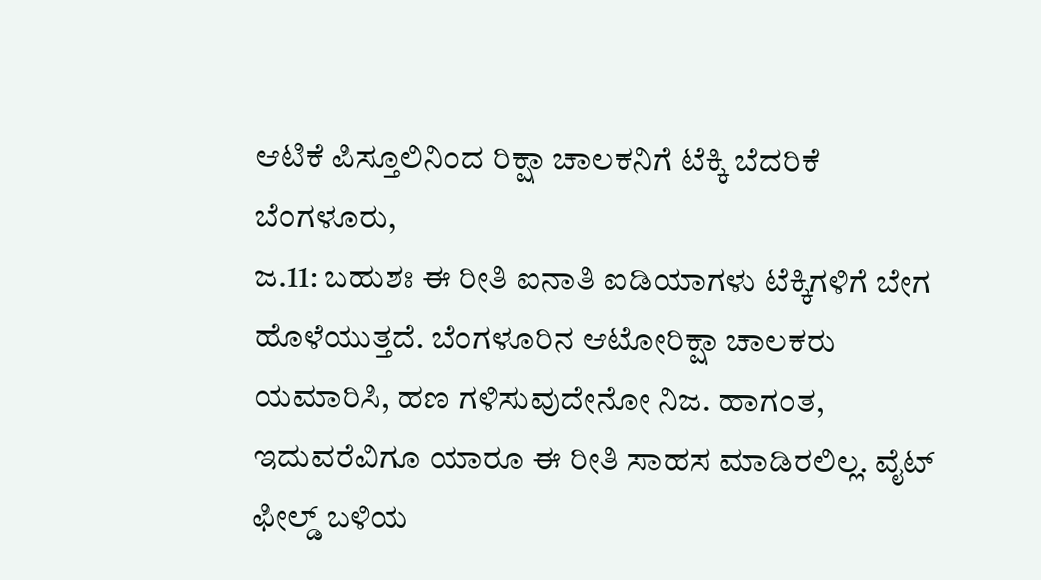ಆಟಿಕೆ ಪಿಸ್ತೂಲಿನಿಂದ ರಿಕ್ಷಾ ಚಾಲಕನಿಗೆ ಟೆಕ್ಕಿ ಬೆದರಿಕೆ
ಬೆಂಗಳೂರು,
ಜ.11: ಬಹುಶಃ ಈ ರೀತಿ ಐನಾತಿ ಐಡಿಯಾಗಳು ಟೆಕ್ಕಿಗಳಿಗೆ ಬೇಗ ಹೊಳೆಯುತ್ತದೆ. ಬೆಂಗಳೂರಿನ ಆಟೋರಿಕ್ಷಾ ಚಾಲಕರು ಯಮಾರಿಸಿ, ಹಣ ಗಳಿಸುವುದೇನೋ ನಿಜ. ಹಾಗಂತ, ಇದುವರೆವಿಗೂ ಯಾರೂ ಈ ರೀತಿ ಸಾಹಸ ಮಾಡಿರಲಿಲ್ಲ. ವೈಟ್ ಫೀಲ್ಡ್ ಬಳಿಯ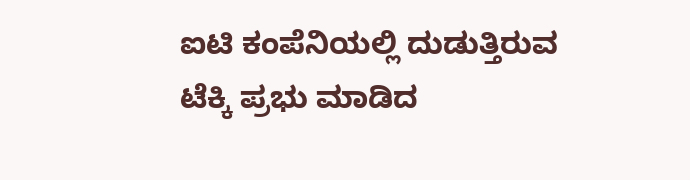ಐಟಿ ಕಂಪೆನಿಯಲ್ಲಿ ದುಡುತ್ತಿರುವ ಟೆಕ್ಕಿ ಪ್ರಭು ಮಾಡಿದ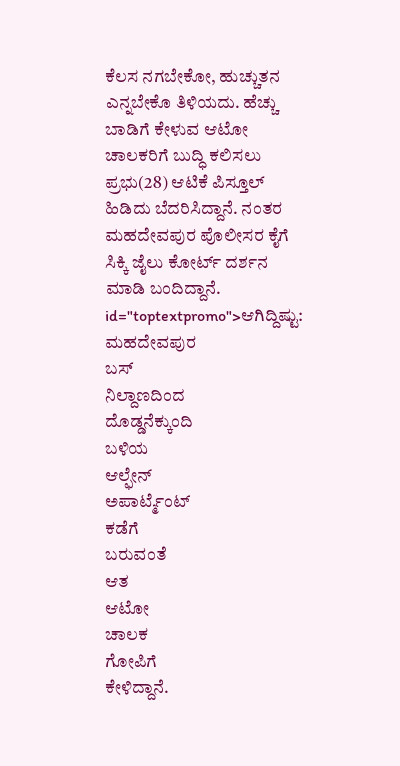ಕೆಲಸ ನಗಬೇಕೋ, ಹುಚ್ಚುತನ ಎನ್ನಬೇಕೊ ತಿಳಿಯದು. ಹೆಚ್ಚು ಬಾಡಿಗೆ ಕೇಳುವ ಆಟೋ ಚಾಲಕರಿಗೆ ಬುದ್ಧಿ ಕಲಿಸಲು ಪ್ರಭು(28) ಆಟಿಕೆ ಪಿಸ್ತೂಲ್ ಹಿಡಿದು ಬೆದರಿಸಿದ್ದಾನೆ. ನಂತರ ಮಹದೇವಪುರ ಪೊಲೀಸರ ಕೈಗೆ ಸಿಕ್ಕಿ ಜೈಲು ಕೋರ್ಟ್ ದರ್ಶನ ಮಾಡಿ ಬಂದಿದ್ದಾನೆ. id="toptextpromo">ಆಗಿದ್ದಿಷ್ಟು:
ಮಹದೇವಪುರ
ಬಸ್
ನಿಲ್ದಾಣದಿಂದ
ದೊಡ್ಡನೆಕ್ಕುಂದಿ
ಬಳಿಯ
ಆಲ್ಫೇನ್
ಅಪಾರ್ಟ್ಮೆಂಟ್
ಕಡೆಗೆ
ಬರುವಂತೆ
ಆತ
ಆಟೋ
ಚಾಲಕ
ಗೋಪಿಗೆ
ಕೇಳಿದ್ದಾನೆ.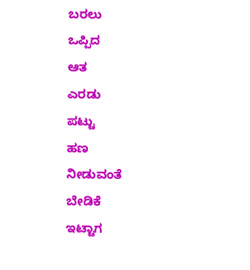ಬರಲು
ಒಪ್ಪಿದ
ಆತ
ಎರಡು
ಪಟ್ಟು
ಹಣ
ನೀಡುವಂತೆ
ಬೇಡಿಕೆ
ಇಟ್ಟಾಗ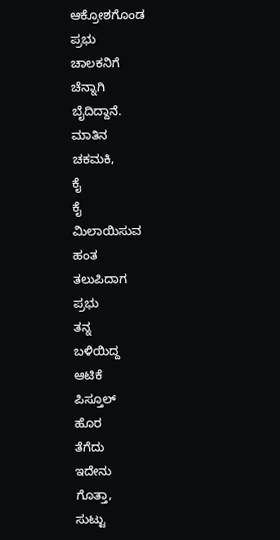ಆಕ್ರೋಶಗೊಂಡ
ಪ್ರಭು
ಚಾಲಕನಿಗೆ
ಚೆನ್ನಾಗಿ
ಬೈದಿದ್ದಾನೆ.
ಮಾತಿನ
ಚಕಮಕಿ,
ಕೈ
ಕೈ
ಮಿಲಾಯಿಸುವ
ಹಂತ
ತಲುಪಿದಾಗ
ಪ್ರಭು
ತನ್ನ
ಬಳಿಯಿದ್ದ
ಆಟಿಕೆ
ಪಿಸ್ತೂಲ್
ಹೊರ
ತೆಗೆದು
ಇದೇನು
ಗೊತ್ತಾ,
ಸುಟ್ಟು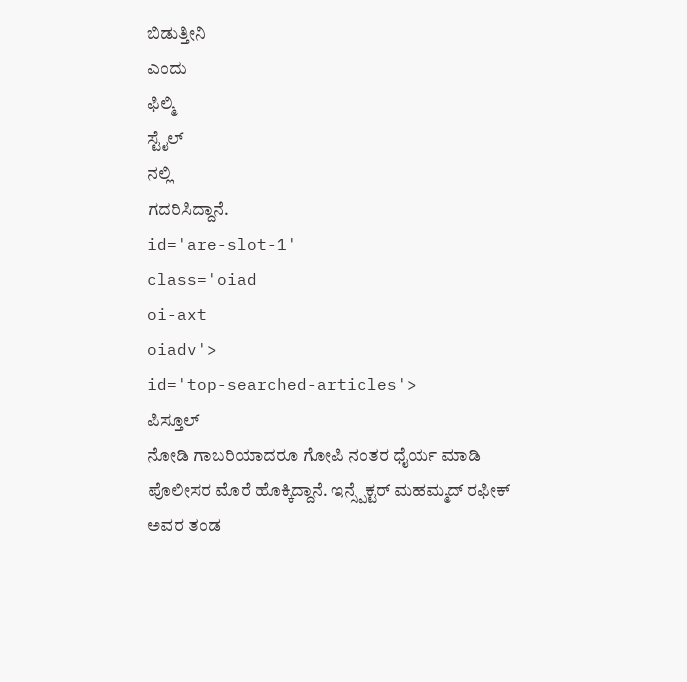ಬಿಡುತ್ತೀನಿ
ಎಂದು
ಫಿಲ್ಮಿ
ಸ್ಟೈಲ್
ನಲ್ಲಿ
ಗದರಿಸಿದ್ದಾನೆ.
id='are-slot-1'
class='oiad
oi-axt
oiadv'>
id='top-searched-articles'>
ಪಿಸ್ತೂಲ್
ನೋಡಿ ಗಾಬರಿಯಾದರೂ ಗೋಪಿ ನಂತರ ಧೈರ್ಯ ಮಾಡಿ ಪೊಲೀಸರ ಮೊರೆ ಹೊಕ್ಕಿದ್ದಾನೆ. ಇನ್ಸ್ಪೆಕ್ಟರ್ ಮಹಮ್ಮದ್ ರಫೀಕ್ ಅವರ ತಂಡ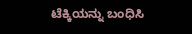ಟೆಕ್ಕಿಯನ್ನು ಬಂಧಿಸಿ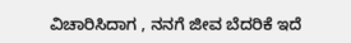ವಿಚಾರಿಸಿದಾಗ , ನನಗೆ ಜೀವ ಬೆದರಿಕೆ ಇದೆ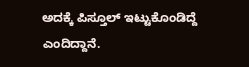ಅದಕ್ಕೆ ಪಿಸ್ತೂಲ್ ಇಟ್ಟುಕೊಂಡಿದ್ದೆ ಎಂದಿದ್ದಾನೆ.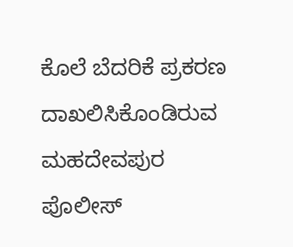ಕೊಲೆ ಬೆದರಿಕೆ ಪ್ರಕರಣ ದಾಖಲಿಸಿಕೊಂಡಿರುವ ಮಹದೇವಪುರ ಪೊಲೀಸ್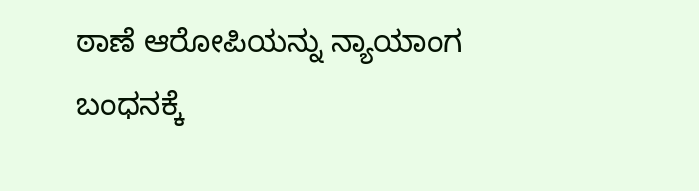ಠಾಣೆ ಆರೋಪಿಯನ್ನು ನ್ಯಾಯಾಂಗ ಬಂಧನಕ್ಕೆ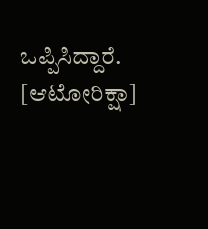ಒಪ್ಪಿಸಿದ್ದಾರೆ. [ಆಟೋರಿಕ್ಷಾ]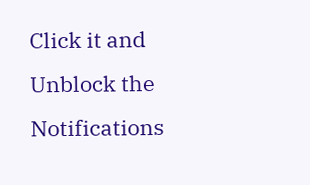Click it and Unblock the Notifications